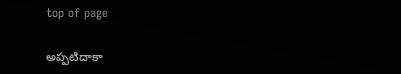top of page

అప్పటిదాకా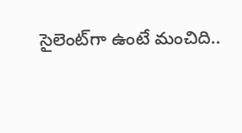సైలెంట్‌గా ఉంటే మంచిది..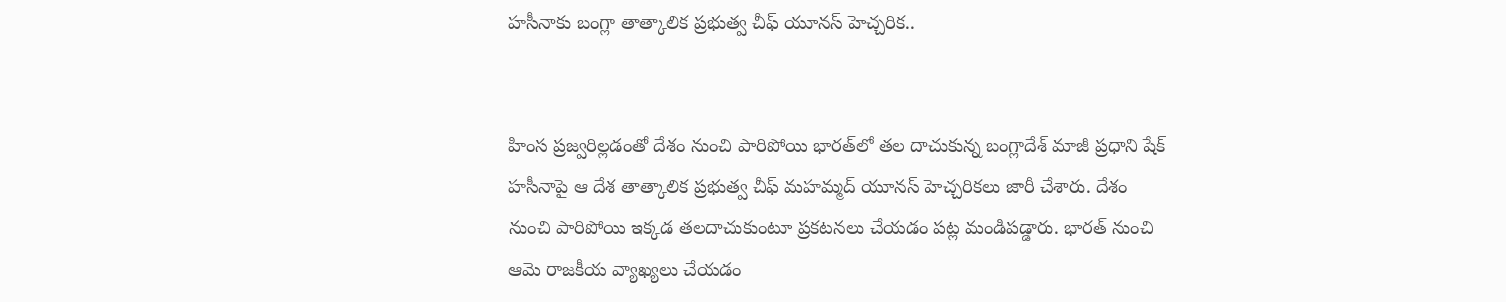హసీనాకు బంగ్లా తాత్కాలిక ప్రభుత్వ చీఫ్‌ యూనస్‌ హెచ్చరిక..


హింస ప్రజ్వరిల్లడంతో దేశం నుంచి పారిపోయి భారత్‌లో తల దాచుకున్న బంగ్లాదేశ్‌ మాజీ ప్రధాని షేక్‌ హసీనాపై ఆ దేశ తాత్కాలిక ప్రభుత్వ చీఫ్‌ మహమ్మద్‌ యూనస్‌ హెచ్చరికలు జారీ చేశారు. దేశం నుంచి పారిపోయి ఇక్కడ తలదాచుకుంటూ ప్రకటనలు చేయడం పట్ల మండిపడ్డారు. భారత్‌ నుంచి ఆమె రాజకీయ వ్యాఖ్యలు చేయడం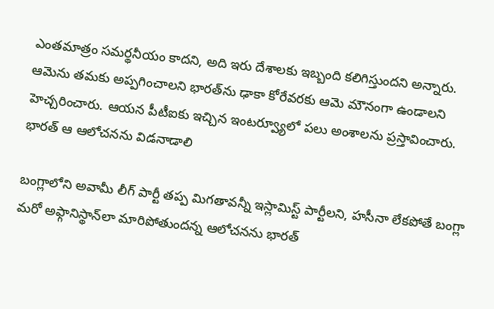ఎంతమాత్రం సమర్థనీయం కాదని, అది ఇరు దేశాలకు ఇబ్బంది కలిగిస్తుందని అన్నారు. ఆమెను తమకు అప్పగించాలని భారత్‌ను ఢాకా కోరేవరకు ఆమె మౌనంగా ఉండాలని హెచ్చరించారు. ఆయన పీటీఐకు ఇచ్చిన ఇంటర్వ్యూలో పలు అంశాలను ప్రస్తావించారు. భారత్‌ ఆ ఆలోచనను విడనాడాలి

బంగ్లాలోని అవామీ లీగ్‌ పార్టీ తప్ప మిగతావన్నీ ఇస్లామిస్ట్‌ పార్టీలని, హసీనా లేకపోతే బంగ్లా మరో అఫ్గానిస్థాన్‌లా మారిపోతుందన్న ఆలోచనను భారత్‌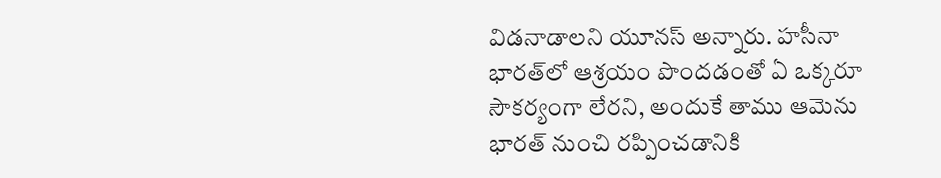విడనాడాలని యూనస్‌ అన్నారు. హసీనా భారత్‌లో ఆశ్రయం పొందడంతో ఏ ఒక్కరూ సౌకర్యంగా లేరని, అందుకే తాము ఆమెను భారత్‌ నుంచి రప్పించడానికి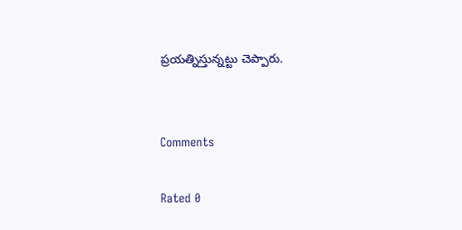ప్రయత్నిస్తున్నట్టు చెప్పారు.


Comments

Rated 0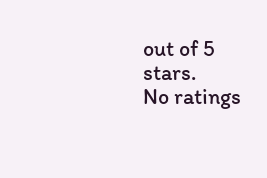out of 5 stars.
No ratings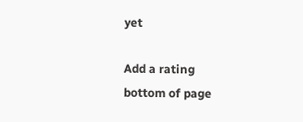yet

Add a rating
bottom of page